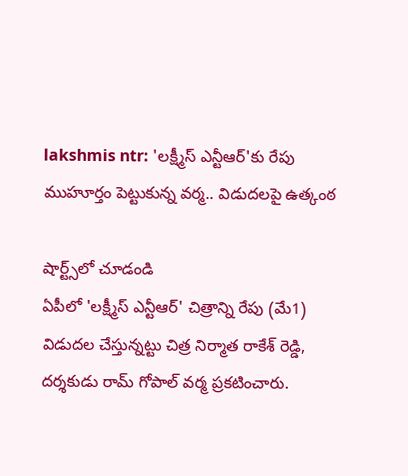lakshmis ntr: 'లక్ష్మీస్ ఎన్టీఆర్'కు రేపు ముహూర్తం పెట్టుకున్న వర్మ.. విడుదలపై ఉత్కంఠ

షార్ట్స్‌లో చూడండి
ఏపీలో 'లక్ష్మీస్ ఎన్టీఆర్' చిత్రాన్ని రేపు (మే1) విడుదల చేస్తున్నట్టు చిత్ర నిర్మాత రాకేశ్ రెడ్డి, దర్శకుడు రామ్ గోపాల్ వర్మ ప్రకటించారు.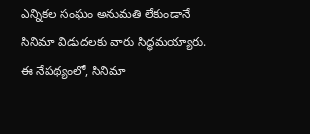ఎన్నికల సంఘం అనుమతి లేకుండానే సినిమా విడుదలకు వారు సిద్ధమయ్యారు. ఈ నేపథ్యంలో, సినిమా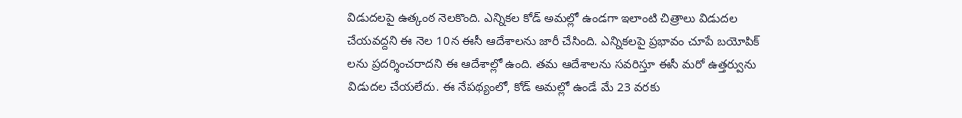విడుదలపై ఉత్కంఠ నెలకొంది. ఎన్నికల కోడ్ అమల్లో ఉండగా ఇలాంటి చిత్రాలు విడుదల చేయవద్దని ఈ నెల 10న ఈసీ ఆదేశాలను జారీ చేసింది. ఎన్నికలపై ప్రభావం చూపే బయోపిక్ లను ప్రదర్శించరాదని ఈ ఆదేశాల్లో ఉంది. తమ ఆదేశాలను సవరిస్తూ ఈసీ మరో ఉత్తర్వును విడుదల చేయలేదు. ఈ నేపథ్యంలో, కోడ్ అమల్లో ఉండే మే 23 వరకు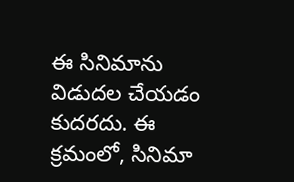ఈ సినిమాను విడుదల చేయడం కుదరదు. ఈ క్రమంలో, సినిమా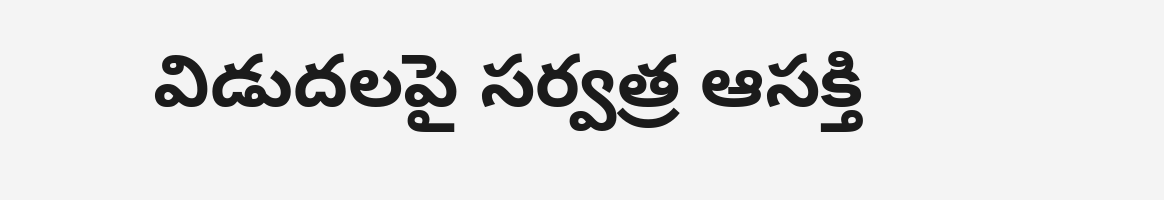విడుదలపై సర్వత్ర ఆసక్తి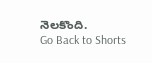నెలకొంది.
Go Back to Shorts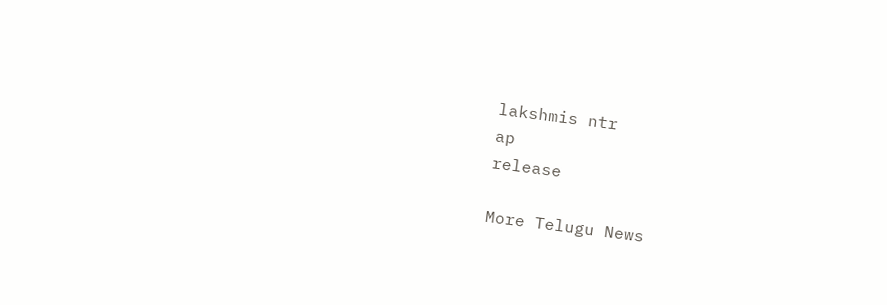lakshmis ntr
ap
release

More Telugu News